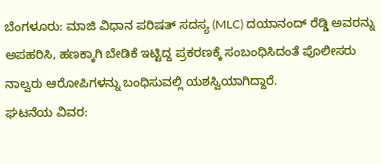ಬೆಂಗಳೂರು: ಮಾಜಿ ವಿಧಾನ ಪರಿಷತ್ ಸದಸ್ಯ (MLC) ದಯಾನಂದ್ ರೆಡ್ಡಿ ಅವರನ್ನು ಅಪಹರಿಸಿ, ಹಣಕ್ಕಾಗಿ ಬೇಡಿಕೆ ಇಟ್ಟಿದ್ದ ಪ್ರಕರಣಕ್ಕೆ ಸಂಬಂಧಿಸಿದಂತೆ ಪೊಲೀಸರು ನಾಲ್ವರು ಆರೋಪಿಗಳನ್ನು ಬಂಧಿಸುವಲ್ಲಿ ಯಶಸ್ವಿಯಾಗಿದ್ದಾರೆ.
ಘಟನೆಯ ವಿವರ: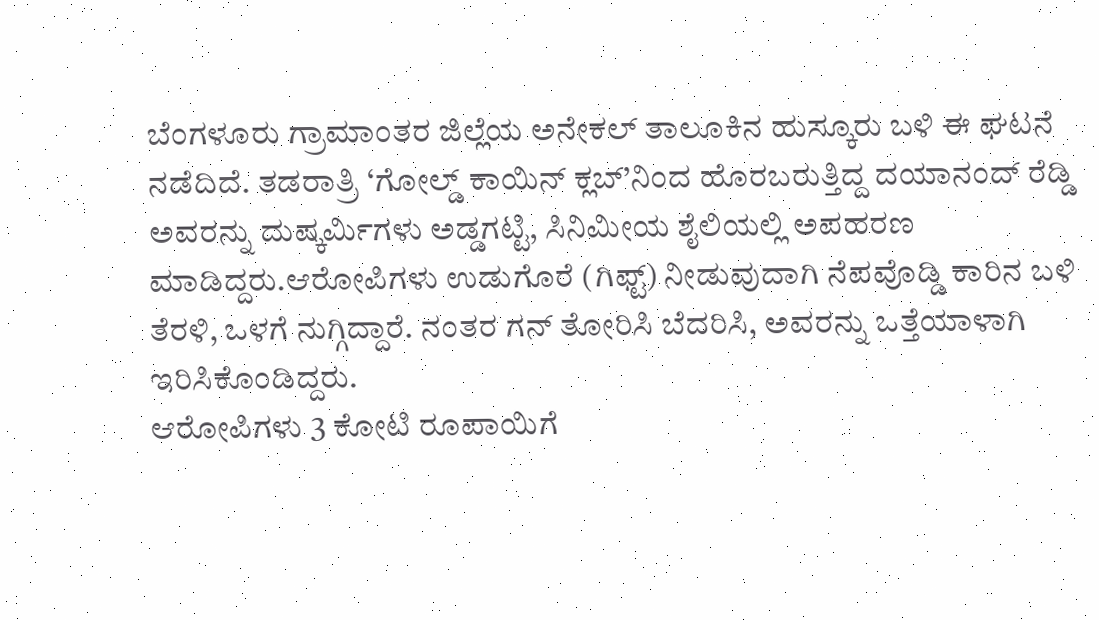ಬೆಂಗಳೂರು ಗ್ರಾಮಾಂತರ ಜಿಲ್ಲೆಯ ಅನೇಕಲ್ ತಾಲೂಕಿನ ಹುಸ್ಕೂರು ಬಳಿ ಈ ಘಟನೆ ನಡೆದಿದೆ. ತಡರಾತ್ರಿ ‘ಗೋಲ್ಡ್ ಕಾಯಿನ್ ಕ್ಲಬ್’ನಿಂದ ಹೊರಬರುತ್ತಿದ್ದ ದಯಾನಂದ್ ರೆಡ್ಡಿ ಅವರನ್ನು ದುಷ್ಕರ್ಮಿಗಳು ಅಡ್ಡಗಟ್ಟಿ, ಸಿನಿಮೀಯ ಶೈಲಿಯಲ್ಲಿ ಅಪಹರಣ ಮಾಡಿದ್ದರು.ಆರೋಪಿಗಳು ಉಡುಗೊರೆ (ಗಿಫ್ಟ್) ನೀಡುವುದಾಗಿ ನೆಪವೊಡ್ಡಿ ಕಾರಿನ ಬಳಿ ತೆರಳಿ, ಒಳಗೆ ನುಗ್ಗಿದ್ದಾರೆ. ನಂತರ ಗನ್ ತೋರಿಸಿ ಬೆದರಿಸಿ, ಅವರನ್ನು ಒತ್ತೆಯಾಳಾಗಿ ಇರಿಸಿಕೊಂಡಿದ್ದರು.
ಆರೋಪಿಗಳು 3 ಕೋಟಿ ರೂಪಾಯಿಗೆ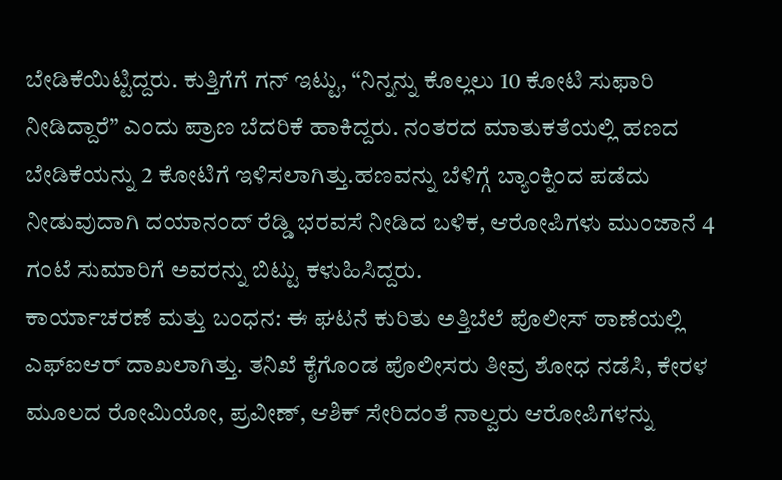ಬೇಡಿಕೆಯಿಟ್ಟಿದ್ದರು. ಕುತ್ತಿಗೆಗೆ ಗನ್ ಇಟ್ಟು, “ನಿನ್ನನ್ನು ಕೊಲ್ಲಲು 10 ಕೋಟಿ ಸುಫಾರಿ ನೀಡಿದ್ದಾರೆ” ಎಂದು ಪ್ರಾಣ ಬೆದರಿಕೆ ಹಾಕಿದ್ದರು. ನಂತರದ ಮಾತುಕತೆಯಲ್ಲಿ ಹಣದ ಬೇಡಿಕೆಯನ್ನು 2 ಕೋಟಿಗೆ ಇಳಿಸಲಾಗಿತ್ತು.ಹಣವನ್ನು ಬೆಳಿಗ್ಗೆ ಬ್ಯಾಂಕ್ನಿಂದ ಪಡೆದು ನೀಡುವುದಾಗಿ ದಯಾನಂದ್ ರೆಡ್ಡಿ ಭರವಸೆ ನೀಡಿದ ಬಳಿಕ, ಆರೋಪಿಗಳು ಮುಂಜಾನೆ 4 ಗಂಟೆ ಸುಮಾರಿಗೆ ಅವರನ್ನು ಬಿಟ್ಟು ಕಳುಹಿಸಿದ್ದರು.
ಕಾರ್ಯಾಚರಣೆ ಮತ್ತು ಬಂಧನ: ಈ ಘಟನೆ ಕುರಿತು ಅತ್ತಿಬೆಲೆ ಪೊಲೀಸ್ ಠಾಣೆಯಲ್ಲಿ ಎಫ್ಐಆರ್ ದಾಖಲಾಗಿತ್ತು. ತನಿಖೆ ಕೈಗೊಂಡ ಪೊಲೀಸರು ತೀವ್ರ ಶೋಧ ನಡೆಸಿ, ಕೇರಳ ಮೂಲದ ರೋಮಿಯೋ, ಪ್ರವೀಣ್, ಆಶಿಕ್ ಸೇರಿದಂತೆ ನಾಲ್ವರು ಆರೋಪಿಗಳನ್ನು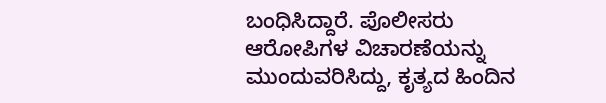ಬಂಧಿಸಿದ್ದಾರೆ. ಪೊಲೀಸರು ಆರೋಪಿಗಳ ವಿಚಾರಣೆಯನ್ನು ಮುಂದುವರಿಸಿದ್ದು, ಕೃತ್ಯದ ಹಿಂದಿನ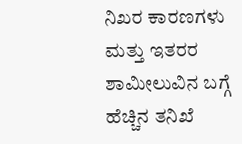ನಿಖರ ಕಾರಣಗಳು ಮತ್ತು ಇತರರ ಶಾಮೀಲುವಿನ ಬಗ್ಗೆ ಹೆಚ್ಚಿನ ತನಿಖೆ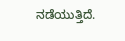ನಡೆಯುತ್ತಿದೆ.